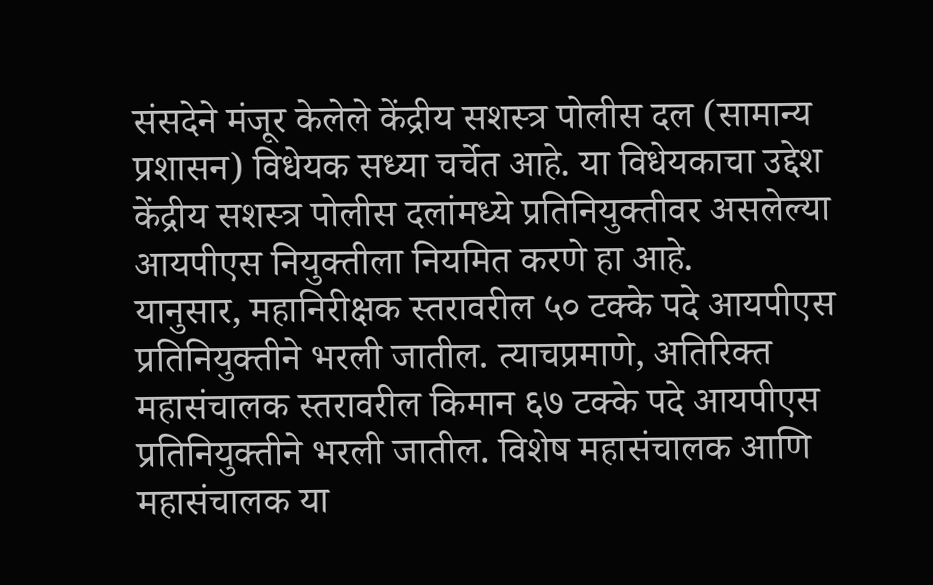संसदेने मंजूर केलेले केंद्रीय सशस्त्र पोलीस दल (सामान्य प्रशासन) विधेयक सध्या चर्चेत आहे. या विधेयकाचा उद्देश केंद्रीय सशस्त्र पोलीस दलांमध्ये प्रतिनियुक्तीवर असलेल्या आयपीएस नियुक्तीला नियमित करणे हा आहे.
यानुसार, महानिरीक्षक स्तरावरील ५० टक्के पदे आयपीएस प्रतिनियुक्तीने भरली जातील. त्याचप्रमाणे, अतिरिक्त महासंचालक स्तरावरील किमान ६७ टक्के पदे आयपीएस प्रतिनियुक्तीने भरली जातील. विशेष महासंचालक आणि महासंचालक या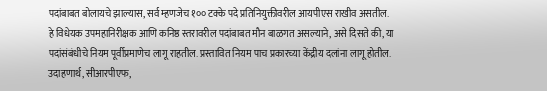पदांबाबत बोलायचे झाल्यास, सर्व म्हणजेच १०० टक्के पदे प्रतिनियुक्तीवरील आयपीएस राखीव असतील.
हे विधेयक उपमहानिरीक्षक आणि कनिष्ठ स्तरावरील पदांबाबत मौन बाळगत असल्याने, असे दिसते की, या पदांसंबंधीचे नियम पूर्वीप्रमाणेच लागू राहतील. प्रस्तावित नियम पाच प्रकारच्या केंद्रीय दलांना लागू होतील. उदाहणार्थ, सीआरपीएफ,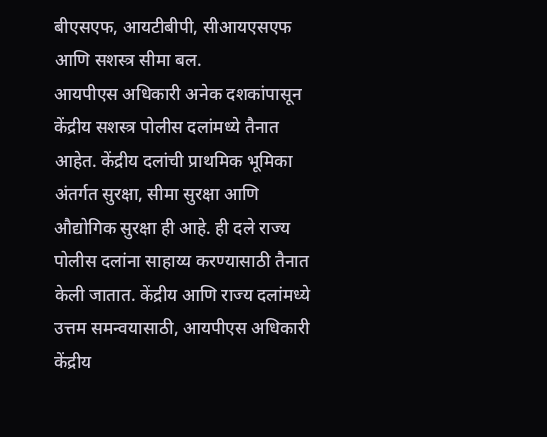बीएसएफ, आयटीबीपी, सीआयएसएफ आणि सशस्त्र सीमा बल.
आयपीएस अधिकारी अनेक दशकांपासून केंद्रीय सशस्त्र पोलीस दलांमध्ये तैनात आहेत. केंद्रीय दलांची प्राथमिक भूमिका अंतर्गत सुरक्षा, सीमा सुरक्षा आणि औद्योगिक सुरक्षा ही आहे. ही दले राज्य पोलीस दलांना साहाय्य करण्यासाठी तैनात केली जातात. केंद्रीय आणि राज्य दलांमध्ये उत्तम समन्वयासाठी, आयपीएस अधिकारी केंद्रीय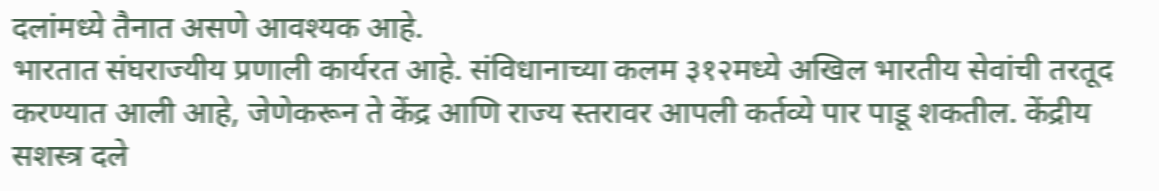दलांमध्ये तैनात असणे आवश्यक आहे.
भारतात संघराज्यीय प्रणाली कार्यरत आहे. संविधानाच्या कलम ३१२मध्ये अखिल भारतीय सेवांची तरतूद करण्यात आली आहे, जेणेकरून ते केंद्र आणि राज्य स्तरावर आपली कर्तव्ये पार पाडू शकतील. केंद्रीय सशस्त्र दले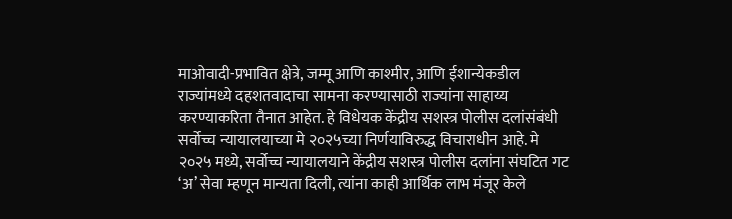माओवादी-प्रभावित क्षेत्रे, जम्मू आणि काश्मीर, आणि ईशान्येकडील राज्यांमध्ये दहशतवादाचा सामना करण्यासाठी राज्यांना साहाय्य करण्याकरिता तैनात आहेत. हे विधेयक केंद्रीय सशस्त्र पोलीस दलांसंबंधी सर्वोच्च न्यायालयाच्या मे २०२५च्या निर्णयाविरुद्ध विचाराधीन आहे. मे २०२५ मध्ये, सर्वोच्च न्यायालयाने केंद्रीय सशस्त्र पोलीस दलांना संघटित गट ‘अ’ सेवा म्हणून मान्यता दिली, त्यांना काही आर्थिक लाभ मंजूर केले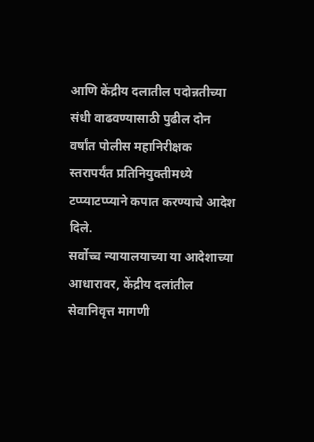आणि केंद्रीय दलातील पदोन्नतीच्या संधी वाढवण्यासाठी पुढील दोन वर्षांत पोलीस महानिरीक्षक स्तरापर्यंत प्रतिनियुक्तीमध्ये टप्प्याटप्प्याने कपात करण्याचे आदेश दिले.
सर्वोच्च न्यायालयाच्या या आदेशाच्या आधारावर, केंद्रीय दलांतील सेवानिवृत्त मागणी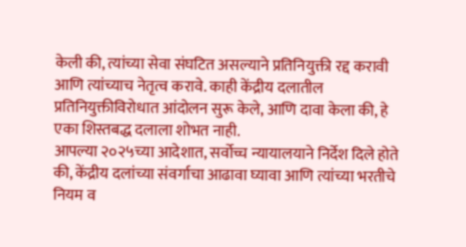केली की, त्यांच्या सेवा संघटित असल्याने प्रतिनियुक्ती रद्द करावी आणि त्यांच्याच नेतृत्व करावे. काही केंद्रीय दलातील प्रतिनियुक्तीविरोधात आंदोलन सुरू केले, आणि दावा केला की, हे एका शिस्तबद्ध दलाला शोभत नाही.
आपल्या २०२५च्या आदेशात, सर्वोच्च न्यायालयाने निर्देश दिले होते की, केंद्रीय दलांच्या संवर्गाचा आढावा घ्यावा आणि त्यांच्या भरतीचे नियम व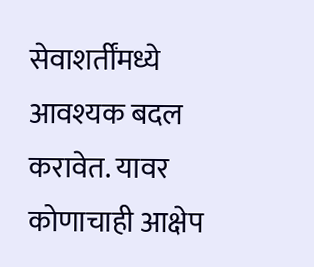सेवाशर्तींमध्ये आवश्यक बदल करावेत. यावर कोणाचाही आक्षेप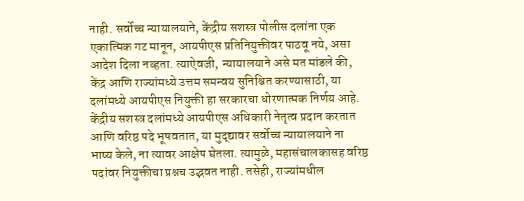नाही. सर्वोच्च न्यायालयाने, केंद्रीय सशस्त्र पोलीस दलांना एक एकात्मिक गट मानून, आयपीएस प्रतिनियुक्तीवर पाठवू नये, असा आदेश दिला नव्हता. त्याऐवजी, न्यायालयाने असे मत मांडले की, केंद्र आणि राज्यांमध्ये उत्तम समन्वय सुनिश्चित करण्यासाठी, या दलांमध्ये आयपीएस नियुक्ती हा सरकारचा धोरणात्मक निर्णय आहे.
केंद्रीय सशस्त्र दलांमध्ये आयपीएस अधिकारी नेतृत्व प्रदान करतात आणि वरिष्ठ पदे भूषवतात, या मुद्द्यावर सर्वोच्च न्यायालयाने ना भाष्य केले, ना त्यावर आक्षेप घेतला. त्यामुळे, महासंचालकासह वरिष्ठ पदांवर नियुक्तीचा प्रश्नच उद्भवत नाही. तसेही, राज्यांमधील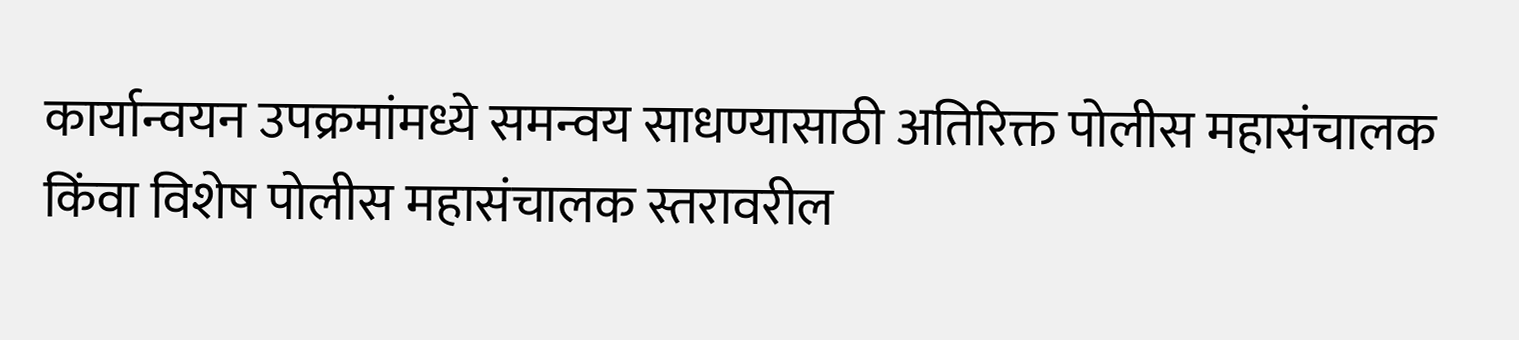कार्यान्वयन उपक्रमांमध्ये समन्वय साधण्यासाठी अतिरिक्त पोलीस महासंचालक किंवा विशेष पोलीस महासंचालक स्तरावरील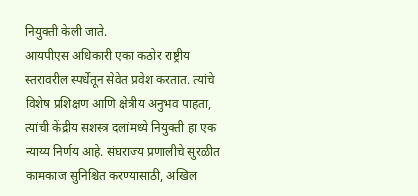नियुक्ती केली जाते.
आयपीएस अधिकारी एका कठोर राष्ट्रीय स्तरावरील स्पर्धेतून सेवेत प्रवेश करतात. त्यांचे विशेष प्रशिक्षण आणि क्षेत्रीय अनुभव पाहता, त्यांची केंद्रीय सशस्त्र दलांमध्ये नियुक्ती हा एक न्याय्य निर्णय आहे. संघराज्य प्रणालीचे सुरळीत कामकाज सुनिश्चित करण्यासाठी, अखिल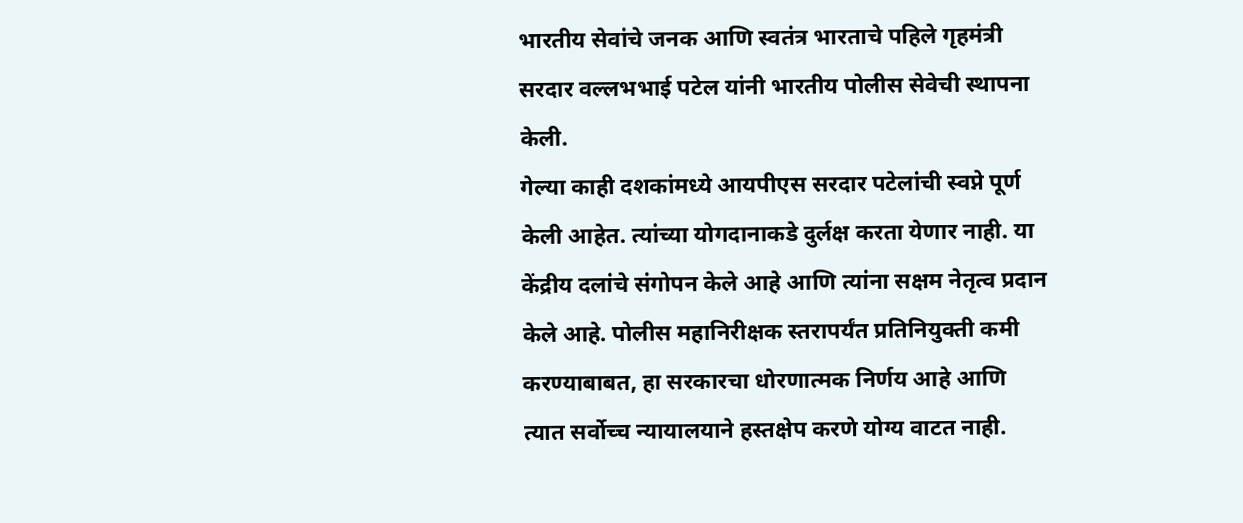भारतीय सेवांचे जनक आणि स्वतंत्र भारताचे पहिले गृहमंत्री सरदार वल्लभभाई पटेल यांनी भारतीय पोलीस सेवेची स्थापना केली.
गेल्या काही दशकांमध्ये आयपीएस सरदार पटेलांची स्वप्ने पूर्ण केली आहेत. त्यांच्या योगदानाकडे दुर्लक्ष करता येणार नाही. या केंद्रीय दलांचे संगोपन केले आहे आणि त्यांना सक्षम नेतृत्व प्रदान केले आहे. पोलीस महानिरीक्षक स्तरापर्यंत प्रतिनियुक्ती कमी करण्याबाबत, हा सरकारचा धोरणात्मक निर्णय आहे आणि त्यात सर्वोच्च न्यायालयाने हस्तक्षेप करणे योग्य वाटत नाही.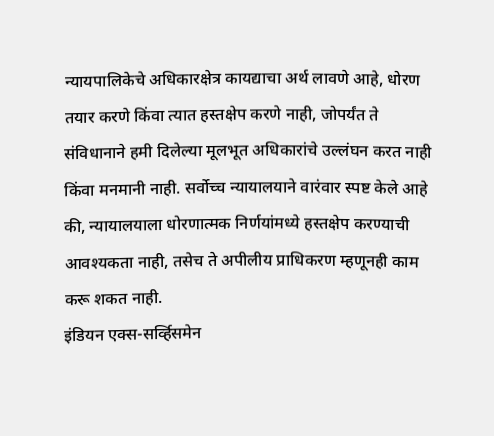न्यायपालिकेचे अधिकारक्षेत्र कायद्याचा अर्थ लावणे आहे, धोरण तयार करणे किंवा त्यात हस्तक्षेप करणे नाही, जोपर्यंत ते संविधानाने हमी दिलेल्या मूलभूत अधिकारांचे उल्लंघन करत नाही किंवा मनमानी नाही. सर्वोच्च न्यायालयाने वारंवार स्पष्ट केले आहे की, न्यायालयाला धोरणात्मक निर्णयांमध्ये हस्तक्षेप करण्याची आवश्यकता नाही, तसेच ते अपीलीय प्राधिकरण म्हणूनही काम करू शकत नाही.
इंडियन एक्स-सर्व्हिसमेन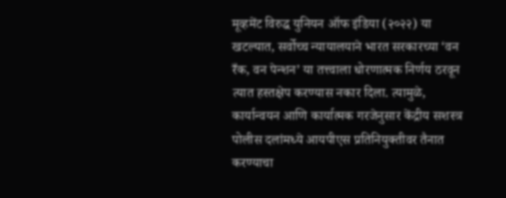मूव्हमेंट विरुद्ध युनियन ऑफ इंडिया (२०२२) या खटल्यात, सर्वोच्च न्यायालयाने भारत सरकारच्या ‘वन रँक, वन पेन्शन’ या तत्त्वाला धोरणात्मक निर्णय ठरवून त्यात हस्तक्षेप करण्यास नकार दिला. त्यामुळे, कार्यान्वयन आणि कार्यात्मक गरजेनुसार केंद्रीय सशस्त्र पोलीस दलांमध्ये आयपीएस प्रतिनियुक्तीवर तैनात करण्याचा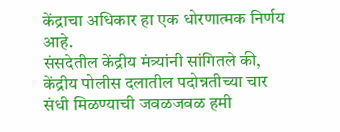केंद्राचा अधिकार हा एक धोरणात्मक निर्णय आहे.
संसदेतील केंद्रीय मंत्र्यांनी सांगितले की, केंद्रीय पोलीस दलातील पदोन्नतीच्या चार संधी मिळण्याची जवळजवळ हमी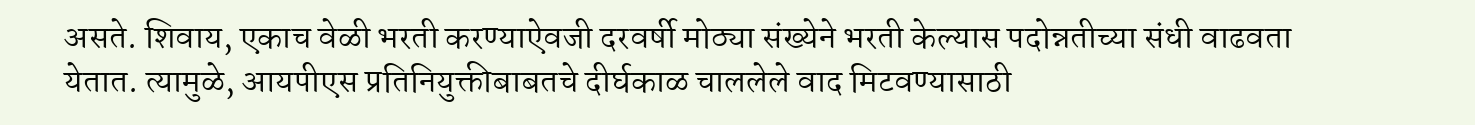असते. शिवाय, एकाच वेळी भरती करण्याऐवजी दरवर्षी मोठ्या संख्येने भरती केल्यास पदोन्नतीच्या संधी वाढवता येतात. त्यामुळे, आयपीएस प्रतिनियुक्तीबाबतचे दीर्घकाळ चाललेले वाद मिटवण्यासाठी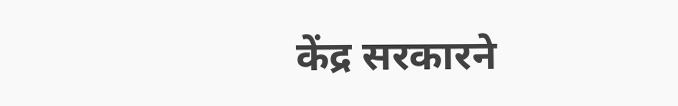केंद्र सरकारने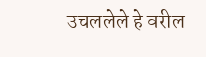उचललेले हे वरील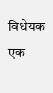विधेयक एक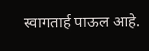स्वागतार्ह पाऊल आहे.